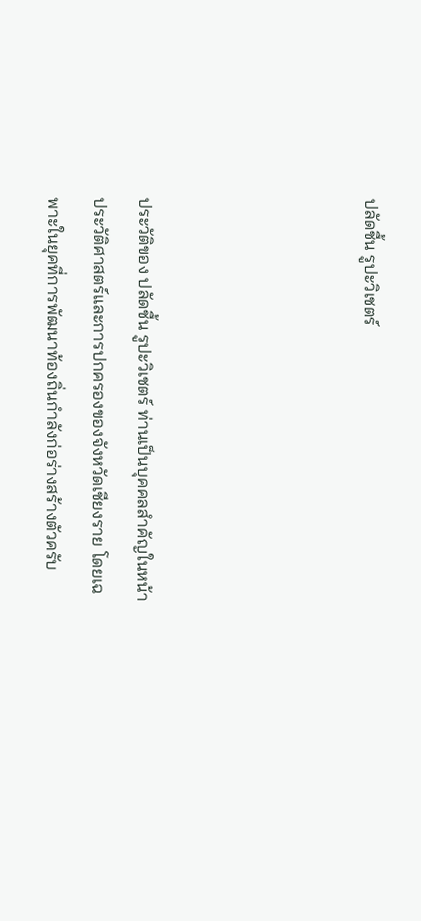ปลัดชื้น รูปะวิเชตร์




ประวัติของ ปลัดชื้น รูปะวิเชตร์ ท่านเป็นบุคคลสำคัญในหน้าประวัติศาสตร์และการปกครองของจังหวัดเชียงราย โดยเฉพาะในยุคที่การพัฒนาท้องถิ่นกำลังก่อร่างสร้างตัวครับ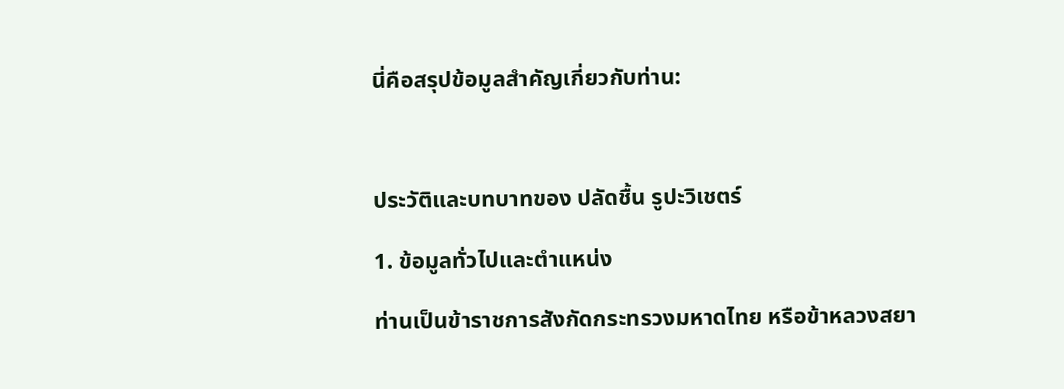นี่คือสรุปข้อมูลสำคัญเกี่ยวกับท่าน:



ประวัติและบทบาทของ ปลัดชื้น รูปะวิเชตร์

1. ข้อมูลทั่วไปและตำแหน่ง

ท่านเป็นข้าราชการสังกัดกระทรวงมหาดไทย หรือข้าหลวงสยา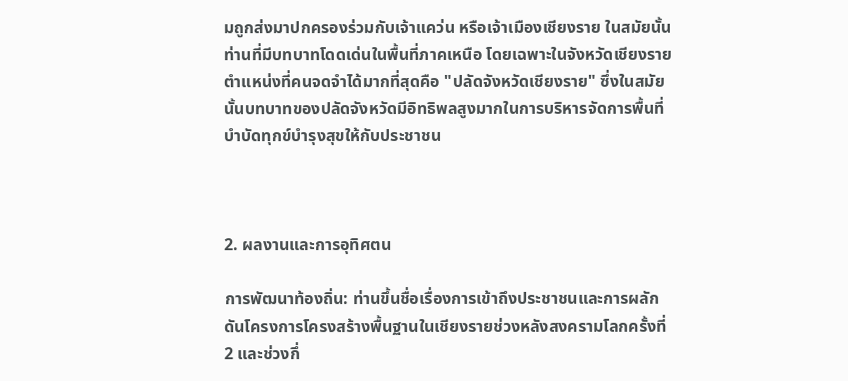มถูกส่งมาปกครองร่วมกับเจ้าแคว่น หรือเจ้าเมืองเชียงราย ในสมัยนั้น ท่านที่มีบทบาทโดดเด่นในพื้นที่ภาคเหนือ โดยเฉพาะในจังหวัดเชียงราย ตำแหน่งที่คนจดจำได้มากที่สุดคือ "ปลัดจังหวัดเชียงราย" ซึ่งในสมัยนั้นบทบาทของปลัดจังหวัดมีอิทธิพลสูงมากในการบริหารจัดการพื้นที่ บำบัดทุกข์บำรุงสุขให้กับประชาชน



2. ผลงานและการอุทิศตน

การพัฒนาท้องถิ่น: ท่านขึ้นชื่อเรื่องการเข้าถึงประชาชนและการผลักดันโครงการโครงสร้างพื้นฐานในเชียงรายช่วงหลังสงครามโลกครั้งที่ 2 และช่วงกึ่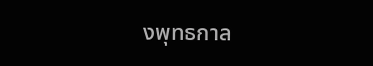งพุทธกาล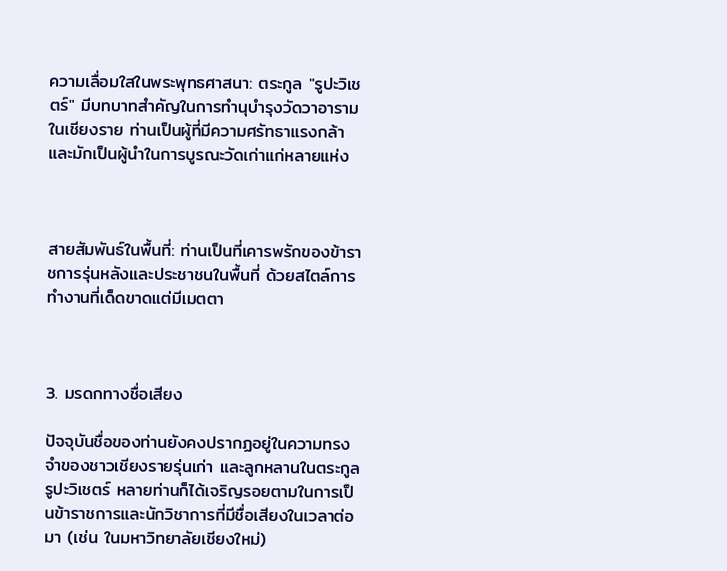ความเลื่อมใสในพระพุทธศาสนา: ตระกูล "รูปะวิเชตร์" มีบทบาทสำคัญในการทำนุบำรุงวัดวาอารามในเชียงราย ท่านเป็นผู้ที่มีความศรัทธาแรงกล้าและมักเป็นผู้นำในการบูรณะวัดเก่าแก่หลายแห่ง



สายสัมพันธ์ในพื้นที่: ท่านเป็นที่เคารพรักของข้าราชการรุ่นหลังและประชาชนในพื้นที่ ด้วยสไตล์การทำงานที่เด็ดขาดแต่มีเมตตา



3. มรดกทางชื่อเสียง

ปัจจุบันชื่อของท่านยังคงปรากฏอยู่ในความทรงจำของชาวเชียงรายรุ่นเก่า และลูกหลานในตระกูล รูปะวิเชตร์ หลายท่านก็ได้เจริญรอยตามในการเป็นข้าราชการและนักวิชาการที่มีชื่อเสียงในเวลาต่อมา (เช่น ในมหาวิทยาลัยเชียงใหม่)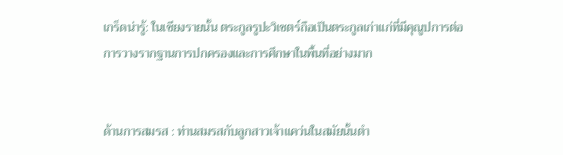เกร็ดน่ารู้: ในเชียงรายนั้น ตระกูลรูปะวิเชตร์ถือเป็นตระกูลเก่าแก่ที่มีคุณูปการต่อการวางรากฐานการปกครองและการศึกษาในพื้นที่อย่างมาก


ด้านการสมรส : ท่านสมรสกับลูกสาวเจ้าแคว่นในสมัยนั้นตำ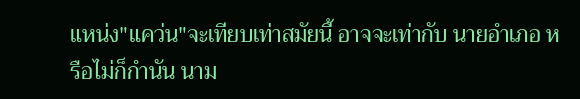แหน่ง"แคว่น"จะเทียบเท่าสมัยนี้ อาจจะเท่ากับ นายอำเภอ หรือไม่ก็กำนัน นาม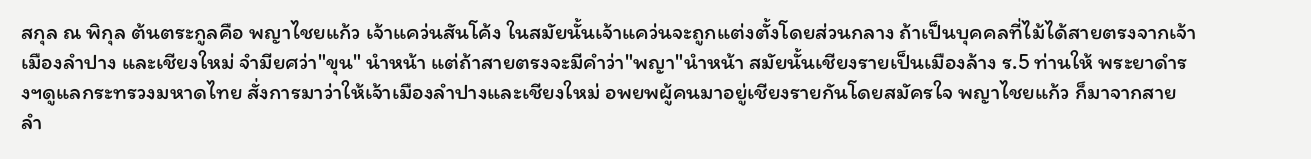สกุล ณ พิกุล ต้นตระกูลคือ พญาไชยแก้ว เจ้าแคว่นสันโค้ง ในสมัยนั้นเจ้าแคว่นจะถูกแต่งตั้งโดยส่วนกลาง ถ้าเป็นบุคคลที่ไม้ได้สายตรงจากเจ้าเมืองลำปาง และเชียงใหม่ จำมียศว่า"ขุน" นำหน้า แต่ถ้าสายตรงจะมีคำว่า"พญา"นำหน้า สมัยนั้นเชียงรายเป็นเมืองล้าง ร.5 ท่านให้ พระยาดำรงฯดูแลกระทรวงมหาดไทย สั่งการมาว่าให้เจ้าเมืองลำปางและเชียงใหม่ อพยพผู้คนมาอยู่เชียงรายกันโดยสมัครใจ พญาไชยแก้ว ก็มาจากสายลำ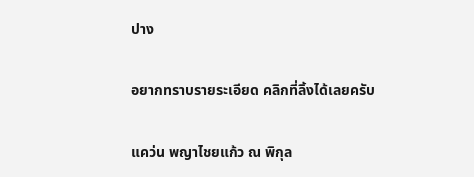ปาง

อยากทราบรายระเอียด คลิกที่ลิ้งได้เลยครับ

แคว่น พญาไชยแก้ว ณ พิกุล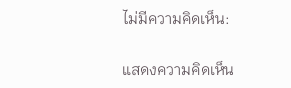ไม่มีความคิดเห็น:

แสดงความคิดเห็น